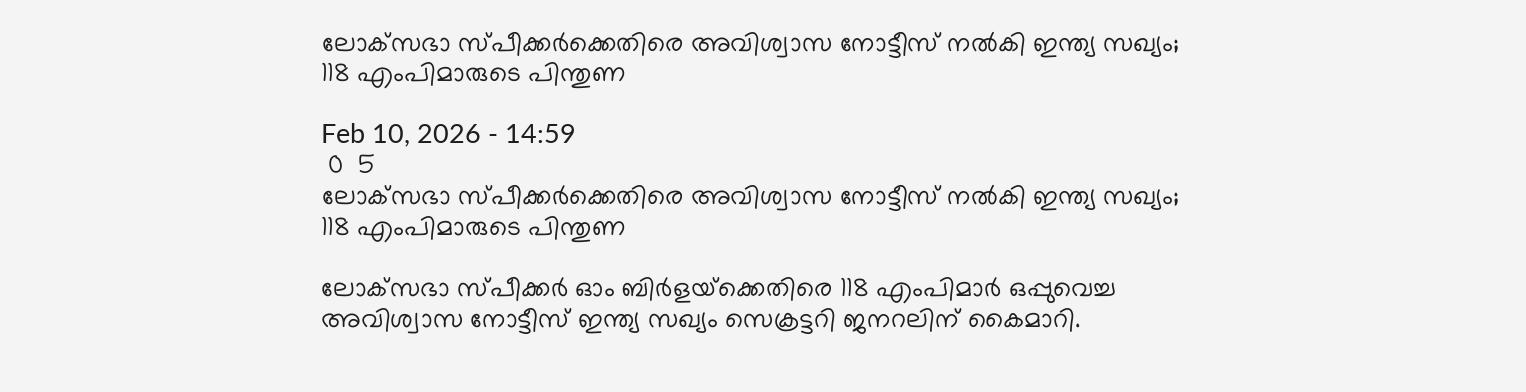ലോക്‌സഭാ സ്പീക്കർക്കെതിരെ അവിശ്വാസ നോട്ടീസ് നൽകി ഇന്ത്യ സഖ്യം; 118 എംപിമാരുടെ പിന്തുണ

Feb 10, 2026 - 14:59
 0  5
ലോക്‌സഭാ സ്പീക്കർക്കെതിരെ അവിശ്വാസ നോട്ടീസ് നൽകി ഇന്ത്യ സഖ്യം; 118 എംപിമാരുടെ പിന്തുണ

ലോക്‌സഭാ സ്പീക്കർ ഓം ബിർളയ്‌ക്കെതിരെ 118 എംപിമാർ ഒപ്പുവെച്ച അവിശ്വാസ നോട്ടീസ് ഇന്ത്യ സഖ്യം സെക്രട്ടറി ജനറലിന് കൈമാറി.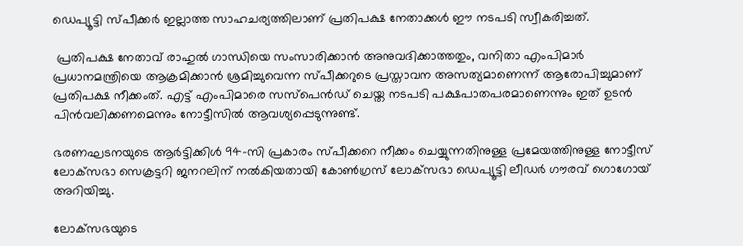ഡെപ്യൂട്ടി സ്പീക്കർ ഇല്ലാത്ത സാഹചര്യത്തിലാണ് പ്രതിപക്ഷ നേതാക്കൾ ഈ നടപടി സ്വീകരിച്ചത്.

 പ്രതിപക്ഷ നേതാവ് രാഹുൽ ഗാന്ധിയെ സംസാരിക്കാൻ അനുവദിക്കാത്തതും, വനിതാ എംപിമാർ പ്രധാനമന്ത്രിയെ ആക്രമിക്കാൻ ശ്രമിച്ചുവെന്ന സ്പീക്കറുടെ പ്രസ്താവന അസത്യമാണെന്ന് ആരോപിച്ചുമാണ് പ്രതിപക്ഷ നീക്കംത്. എട്ട് എംപിമാരെ സസ്പെൻഡ് ചെയ്ത നടപടി പക്ഷപാതപരമാണെന്നും ഇത് ഉടൻ പിൻവലിക്കണമെന്നും നോട്ടീസിൽ ആവശ്യപ്പെടുന്നുണ്ട്.

ഭരണഘടനയുടെ ആർട്ടിക്കിൾ 94-സി പ്രകാരം സ്പീക്കറെ നീക്കം ചെയ്യുന്നതിനുള്ള പ്രമേയത്തിനുള്ള നോട്ടീസ് ലോക്‌സഭാ സെക്രട്ടറി ജനറലിന് നൽകിയതായി കോൺഗ്രസ് ലോക്‌സഭാ ഡെപ്യൂട്ടി ലീഡർ ഗൗരവ് ഗൊഗോയ് അറിയിച്ചു.

ലോക്‌സഭയുടെ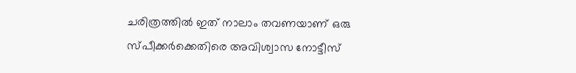ചരിത്രത്തിൽ ഇത് നാലാം തവണയാണ് ഒരു സ്പീക്കർക്കെതിരെ അവിശ്വാസ നോട്ടീസ്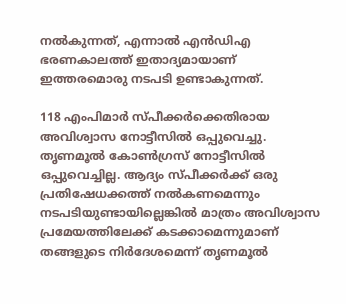നൽകുന്നത്, എന്നാൽ എൻഡിഎ ഭരണകാലത്ത് ഇതാദ്യമായാണ് ഇത്തരമൊരു നടപടി ഉണ്ടാകുന്നത്.

118 എംപിമാര്‍ സ്പീക്കര്‍ക്കെതിരായ അവിശ്വാസ നോട്ടീസില്‍ ഒപ്പുവെച്ചു. തൃണമൂല്‍ കോണ്‍ഗ്രസ് നോട്ടീസില്‍ ഒപ്പുവെച്ചില്ല. ആദ്യം സ്പീക്കർക്ക് ഒരു പ്രതിഷേധക്കത്ത് നൽകണമെന്നും നടപടിയുണ്ടായില്ലെങ്കിൽ മാത്രം അവിശ്വാസ പ്രമേയത്തിലേക്ക് കടക്കാമെന്നുമാണ് തങ്ങളുടെ നിർദേശമെന്ന് തൃണമൂൽ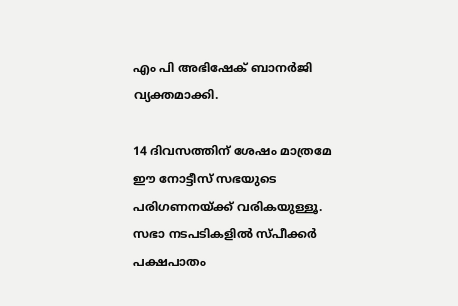എം പി അഭിഷേക് ബാനർജി വ്യക്തമാക്കി.

14 ദിവസത്തിന് ശേഷം മാത്രമേ ഈ നോട്ടീസ് സഭയുടെ പരിഗണനയ്ക്ക് വരികയുള്ളൂ. സഭാ നടപടികളിൽ സ്പീക്കർ പക്ഷപാതം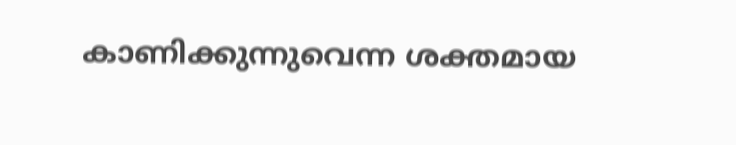കാണിക്കുന്നുവെന്ന ശക്തമായ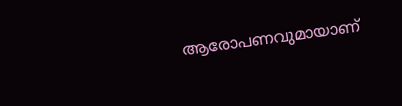ആരോപണവുമായാണ്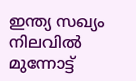ഇന്ത്യ സഖ്യം നിലവിൽ മുന്നോട്ട്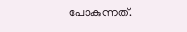പോകുന്നത്.